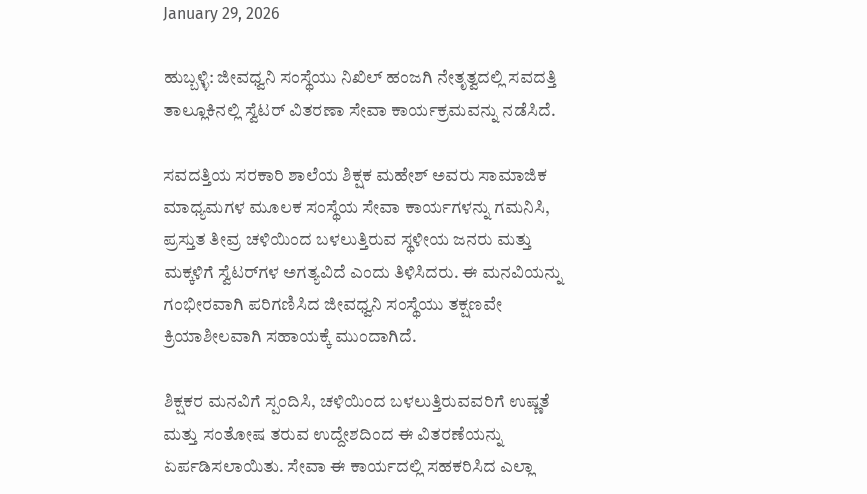January 29, 2026

ಹುಬ್ಬಳ್ಳಿ: ಜೀವಧ್ವನಿ ಸಂಸ್ಥೆಯು ನಿಖಿಲ್ ಹಂಜಗಿ ನೇತೃತ್ವದಲ್ಲಿ ಸವದತ್ತಿ ತಾಲ್ಲೂಕಿನಲ್ಲಿ ಸ್ವೆಟರ್ ವಿತರಣಾ ಸೇವಾ ಕಾರ್ಯಕ್ರಮವನ್ನು ನಡೆಸಿದೆ.

ಸವದತ್ತಿಯ ಸರಕಾರಿ ಶಾಲೆಯ ಶಿಕ್ಷಕ ಮಹೇಶ್ ಅವರು ಸಾಮಾಜಿಕ ಮಾಧ್ಯಮಗಳ ಮೂಲಕ ಸಂಸ್ಥೆಯ ಸೇವಾ ಕಾರ್ಯಗಳನ್ನು ಗಮನಿಸಿ, ಪ್ರಸ್ತುತ ತೀವ್ರ ಚಳಿಯಿಂದ ಬಳಲುತ್ತಿರುವ ಸ್ಥಳೀಯ ಜನರು ಮತ್ತು ಮಕ್ಕಳಿಗೆ ಸ್ವೆಟರ್‌ಗಳ ಅಗತ್ಯವಿದೆ ಎಂದು ತಿಳಿಸಿದರು. ಈ ಮನವಿಯನ್ನು ಗಂಭೀರವಾಗಿ ಪರಿಗಣಿಸಿದ ಜೀವಧ್ವನಿ ಸಂಸ್ಥೆಯು ತಕ್ಷಣವೇ ಕ್ರಿಯಾಶೀಲವಾಗಿ ಸಹಾಯಕ್ಕೆ ಮುಂದಾಗಿದೆ.

ಶಿಕ್ಷಕರ ಮನವಿಗೆ ಸ್ಪಂದಿಸಿ, ಚಳಿಯಿಂದ ಬಳಲುತ್ತಿರುವವರಿಗೆ ಉಷ್ಣತೆ ಮತ್ತು ಸಂತೋಷ ತರುವ ಉದ್ದೇಶದಿಂದ ಈ ವಿತರಣೆಯನ್ನು ಏರ್ಪಡಿಸಲಾಯಿತು. ಸೇವಾ ಈ ಕಾರ್ಯದಲ್ಲಿ ಸಹಕರಿಸಿದ ಎಲ್ಲಾ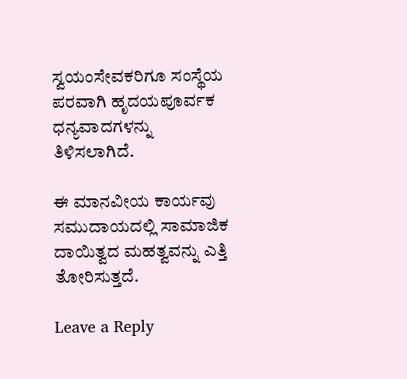ಸ್ವಯಂಸೇವಕರಿಗೂ ಸಂಸ್ಥೆಯ ಪರವಾಗಿ ಹೃದಯಪೂರ್ವಕ ಧನ್ಯವಾದಗಳನ್ನು ತಿಳಿಸಲಾಗಿದೆ.

ಈ ಮಾನವೀಯ ಕಾರ್ಯವು ಸಮುದಾಯದಲ್ಲಿ ಸಾಮಾಜಿಕ ದಾಯಿತ್ವದ ಮಹತ್ವವನ್ನು ಎತ್ತಿ ತೋರಿಸುತ್ತದೆ.

Leave a Reply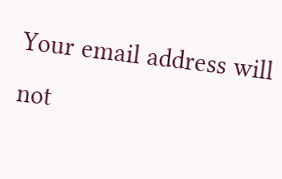Your email address will not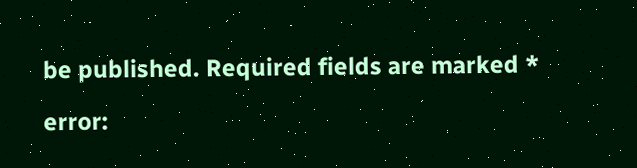be published. Required fields are marked *

error: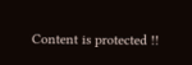Content is protected !!